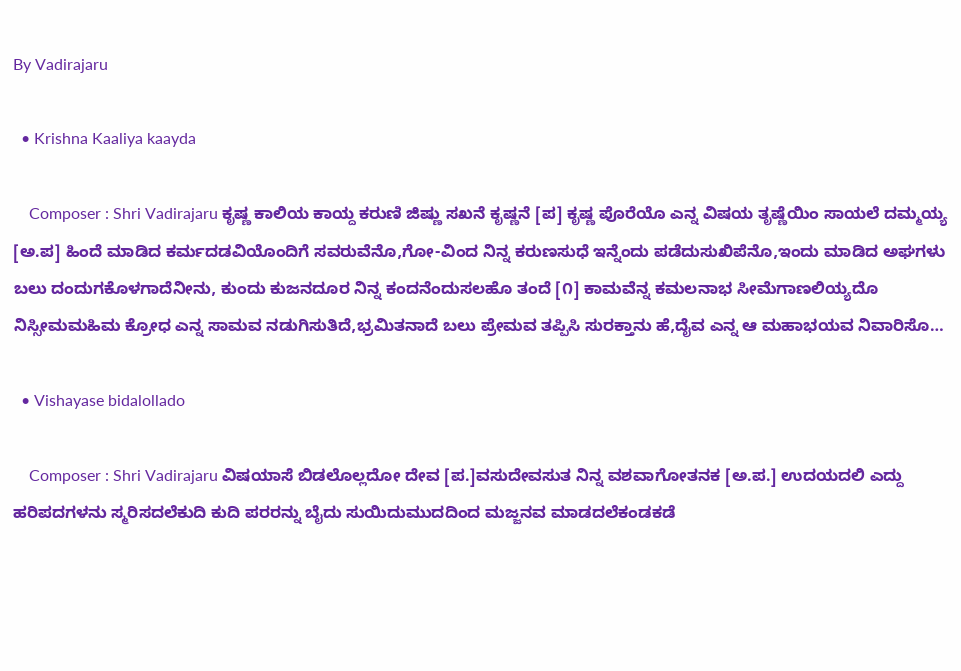By Vadirajaru

  • Krishna Kaaliya kaayda

    Composer : Shri Vadirajaru ಕೃಷ್ಣ ಕಾಲಿಯ ಕಾಯ್ದ ಕರುಣಿ ಜಿಷ್ಣು ಸಖನೆ ಕೃಷ್ಣನೆ [ಪ] ಕೃಷ್ಣ ಪೊರೆಯೊ ಎನ್ನ ವಿಷಯ ತೃಷ್ಣೆಯಿಂ ಸಾಯಲೆ ದಮ್ಮಯ್ಯ [ಅ.ಪ] ಹಿಂದೆ ಮಾಡಿದ ಕರ್ಮದಡವಿಯೊಂದಿಗೆ ಸವರುವೆನೊ,ಗೋ-ವಿಂದ ನಿನ್ನ ಕರುಣಸುಧೆ ಇನ್ನೆಂದು ಪಡೆದುಸುಖಿಪೆನೊ,ಇಂದು ಮಾಡಿದ ಅಘಗಳು ಬಲು ದಂದುಗಕೊಳಗಾದೆನೀನು, ಕುಂದು ಕುಜನದೂರ ನಿನ್ನ ಕಂದನೆಂದುಸಲಹೊ ತಂದೆ [೧] ಕಾಮವೆನ್ನ ಕಮಲನಾಭ ಸೀಮೆಗಾಣಲಿಯ್ಯದೊ ನಿಸ್ಸೀಮಮಹಿಮ ಕ್ರೋಧ ಎನ್ನ ಸಾಮವ ನಡುಗಿಸುತಿದೆ,ಭ್ರಮಿತನಾದೆ ಬಲು ಪ್ರೇಮವ ತಪ್ಪಿಸಿ ಸುರಕ್ತಾನು ಹೆ,ದೈವ ಎನ್ನ ಆ ಮಹಾಭಯವ ನಿವಾರಿಸೊ…

  • Vishayase bidalollado

    Composer : Shri Vadirajaru ವಿಷಯಾಸೆ ಬಿಡಲೊಲ್ಲದೋ ದೇವ [ಪ.]ವಸುದೇವಸುತ ನಿನ್ನ ವಶವಾಗೋತನಕ [ಅ.ಪ.] ಉದಯದಲಿ ಎದ್ದು ಹರಿಪದಗಳನು ಸ್ಮರಿಸದಲೆಕುದಿ ಕುದಿ ಪರರನ್ನು ಬೈದು ಸುಯಿದುಮುದದಿಂದ ಮಜ್ಜನವ ಮಾಡದಲೆಕಂಡಕಡೆ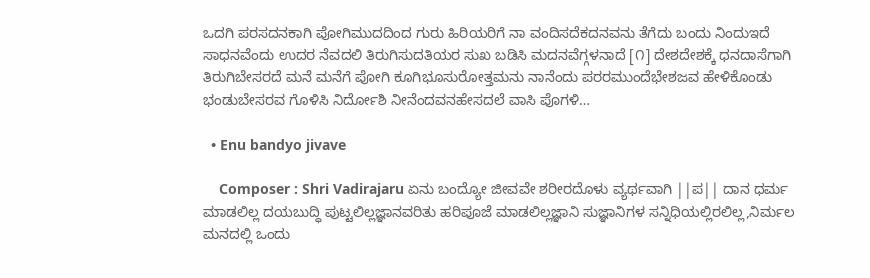ಒದಗಿ ಪರಸದನಕಾಗಿ ಪೋಗಿಮುದದಿಂದ ಗುರು ಹಿರಿಯರಿಗೆ ನಾ ವಂದಿಸದೆಕದನವನು ತೆಗೆದು ಬಂದು ನಿಂದುಇದೆ ಸಾಧನವೆಂದು ಉದರ ನೆವದಲಿ ತಿರುಗಿಸುದತಿಯರ ಸುಖ ಬಡಿಸಿ ಮದನವೆಗ್ಗಳನಾದೆ [೧] ದೇಶದೇಶಕ್ಕೆ ಧನದಾಸೆಗಾಗಿ ತಿರುಗಿಬೇಸರದೆ ಮನೆ ಮನೆಗೆ ಪೋಗಿ ಕೂಗಿಭೂಸುರೋತ್ತಮನು ನಾನೆಂದು ಪರರಮುಂದೆಭೇಶಜವ ಹೇಳಿಕೊಂಡು ಭಂಡುಬೇಸರವ ಗೊಳಿಸಿ ನಿರ್ದೋಶಿ ನೀನೆಂದವನಹೇಸದಲೆ ವಾಸಿ ಪೊಗಳಿ…

  • Enu bandyo jivave

    Composer : Shri Vadirajaru ಏನು ಬಂದ್ಯೋ ಜೀವವೇ ಶರೀರದೊಳು ವ್ಯರ್ಥವಾಗಿ ||ಪ|| ದಾನ ಧರ್ಮ ಮಾಡಲಿಲ್ಲ ದಯಬುದ್ಧಿ ಪುಟ್ಟಲಿಲ್ಲಜ್ಞಾನವರಿತು ಹರಿಪೂಜೆ ಮಾಡಲಿಲ್ಲಜ್ಞಾನಿ ಸುಜ್ಞಾನಿಗಳ ಸನ್ನಿಧಿಯಲ್ಲಿರಲಿಲ್ಲ,ನಿರ್ಮಲ ಮನದಲ್ಲಿ ಒಂದು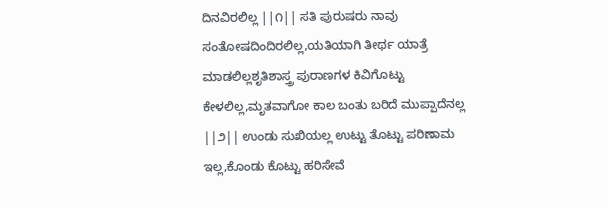ದಿನವಿರಲಿಲ್ಲ ||೧|| ಸತಿ ಪುರುಷರು ನಾವು ಸಂತೋಷದಿಂದಿರಲಿಲ್ಲ,ಯತಿಯಾಗಿ ತೀರ್ಥ ಯಾತ್ರೆ ಮಾಡಲಿಲ್ಲಶೃತಿಶಾಸ್ತ್ರ ಪುರಾಣಗಳ ಕಿವಿಗೊಟ್ಟು ಕೇಳಲಿಲ್ಲ,ಮೃತವಾಗೋ ಕಾಲ ಬಂತು ಬರಿದೆ ಮುಪ್ಪಾದೆನಲ್ಲ ||೨|| ಉಂಡು ಸುಖಿಯಲ್ಲ ಉಟ್ಟು ತೊಟ್ಟು ಪರಿಣಾಮ ಇಲ್ಲ,ಕೊಂಡು ಕೊಟ್ಟು ಹರಿಸೇವೆ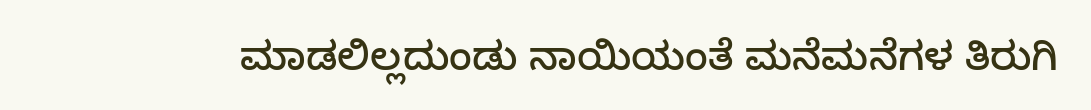ಮಾಡಲಿಲ್ಲದುಂಡು ನಾಯಿಯಂತೆ ಮನೆಮನೆಗಳ ತಿರುಗಿ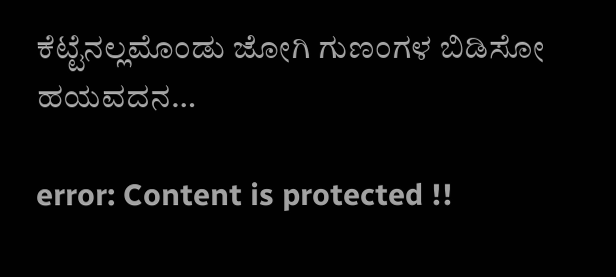ಕೆಟ್ಟೆನಲ್ಲಮೊಂಡು ಜೋಗಿ ಗುಣಂಗಳ ಬಿಡಿಸೋ ಹಯವದನ…

error: Content is protected !!